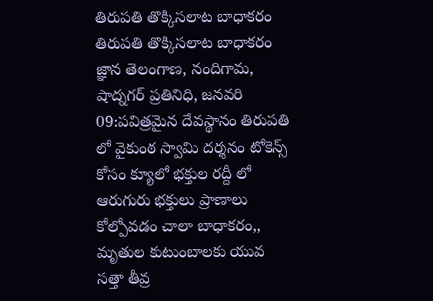తిరుపతి తొక్కిసలాట బాధాకరం
తిరుపతి తొక్కిసలాట బాధాకరం జ్ఞాన తెలంగాణ, నందిగామ, షాద్నగర్ ప్రతినిధి, జనవరి 09:పవిత్రమైన దేవస్థానం తిరుపతి లో వైకుంఠ స్వామి దర్శనం టోకెన్స్ కోసం క్యూలో భక్తుల రద్దీ లో ఆరుగురు భక్తులు ప్రాణాలు కోల్పోవడం చాలా బాధాకరం,, మృతుల కుటుంబాలకు యువ సత్తా తీవ్ర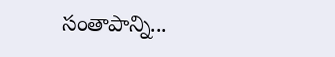సంతాపాన్ని...